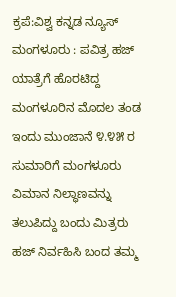ಕ್ರಪೆ:ವಿಶ್ವ ಕನ್ನಡ ನ್ಯೂಸ್
ಮಂಗಳೂರು : ಪವಿತ್ರ ಹಜ್ ಯಾತ್ರೆಗೆ ಹೊರಟಿದ್ದ ಮಂಗಳೂರಿನ ಮೊದಲ ತಂಡ ಇಂದು ಮುಂಜಾನೆ ೪.೪೫ ರ ಸುಮಾರಿಗೆ ಮಂಗಳೂರು ವಿಮಾನ ನಿಲ್ಧಾಣವನ್ನು ತಲುಪಿದ್ದು ಬಂದು ಮಿತ್ರರು ಹಜ್ ನಿರ್ವಹಿಸಿ ಬಂದ ತಮ್ಮ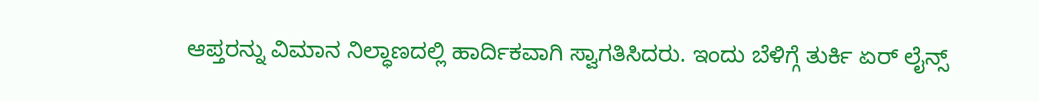ಆಪ್ತರನ್ನು ವಿಮಾನ ನಿಲ್ಧಾಣದಲ್ಲಿ ಹಾರ್ದಿಕವಾಗಿ ಸ್ವಾಗತಿಸಿದರು. ಇಂದು ಬೆಳಿಗ್ಗೆ ತುರ್ಕಿ ಏರ್ ಲೈನ್ಸ್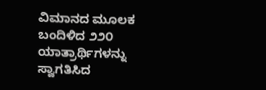ವಿಮಾನದ ಮೂಲಕ ಬಂದಿಳಿದ ೨೨೦ ಯಾತ್ರಾರ್ಥಿಗಳನ್ನು ಸ್ವಾಗತಿಸಿದ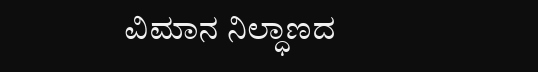ವಿಮಾನ ನಿಲ್ಧಾಣದ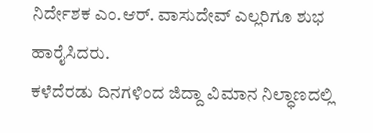ನಿರ್ದೇಶಕ ಎಂ.ಆರ್. ವಾಸುದೇವ್ ಎಲ್ಲರಿಗೂ ಶುಭ ಹಾರೈಸಿದರು.
ಕಳೆದೆರಡು ದಿನಗಳಿಂದ ಜಿದ್ದಾ ವಿಮಾನ ನಿಲ್ಧಾಣದಲ್ಲಿ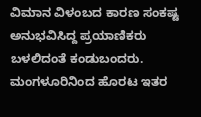ವಿಮಾನ ವಿಳಂಬದ ಕಾರಣ ಸಂಕಷ್ಟ ಅನುಭವಿಸಿದ್ದ ಪ್ರಯಾಣಿಕರು ಬಳಲಿದಂತೆ ಕಂಡುಬಂದರು. ಮಂಗಳೂರಿನಿಂದ ಹೊರಟ ಇತರ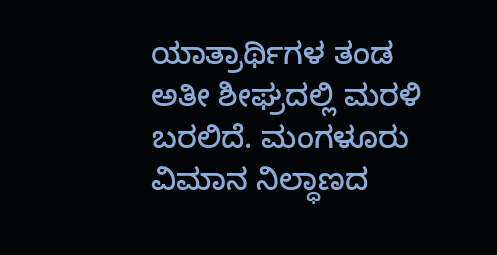ಯಾತ್ರಾರ್ಥಿಗಳ ತಂಡ ಅತೀ ಶೀಘ್ರದಲ್ಲಿ ಮರಳಿ ಬರಲಿದೆ. ಮಂಗಳೂರು ವಿಮಾನ ನಿಲ್ಧಾಣದ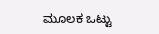ಮೂಲಕ ಒಟ್ಟು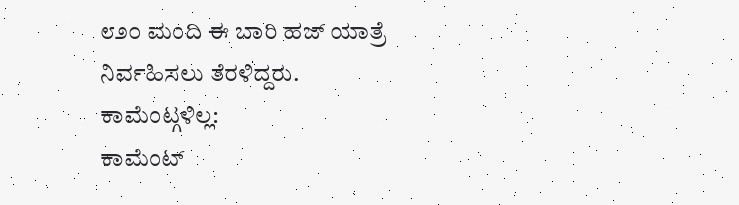೮೨೦ ಮಂದಿ ಈ ಬಾರಿ ಹಜ್ ಯಾತ್ರೆ ನಿರ್ವಹಿಸಲು ತೆರಳಿದ್ದರು.
ಕಾಮೆಂಟ್ಗಳಿಲ್ಲ:
ಕಾಮೆಂಟ್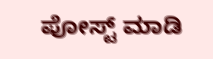ಪೋಸ್ಟ್ ಮಾಡಿ